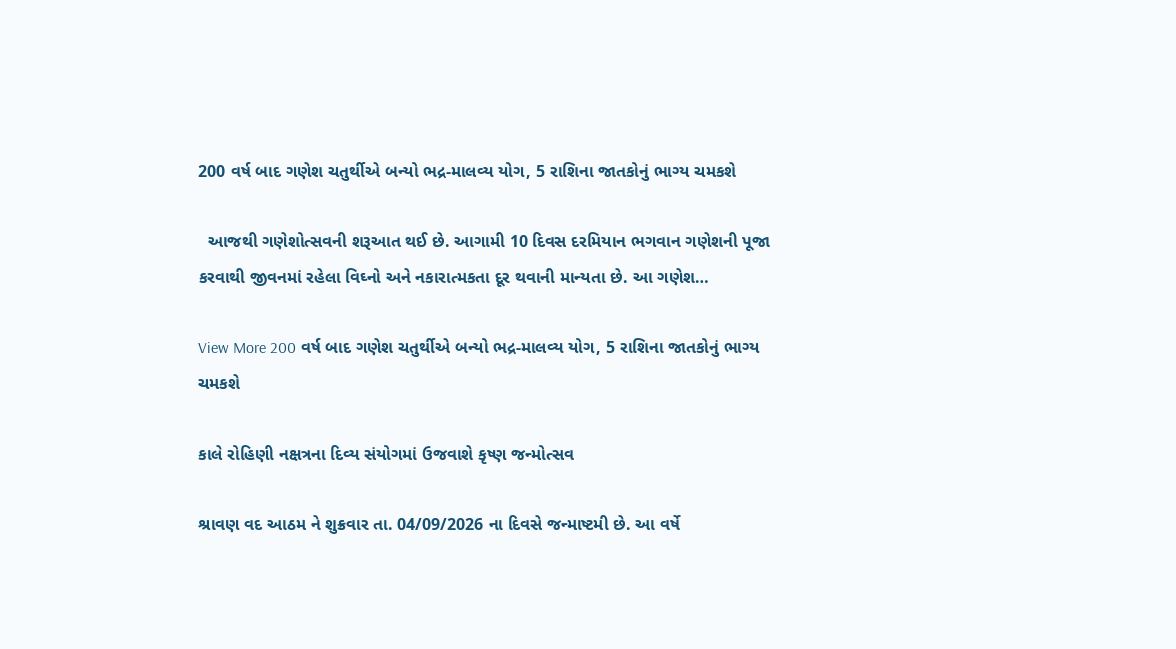200 વર્ષ બાદ ગણેશ ચતુર્થીએ બન્યો ભદ્ર-માલવ્ય યોગ, 5 રાશિના જાતકોનું ભાગ્ય ચમકશે

  આજથી ગણેશોત્સવની શરૂઆત થઈ છે. આગામી 10 દિવસ દરમિયાન ભગવાન ગણેશની પૂજા કરવાથી જીવનમાં રહેલા વિઘ્નો અને નકારાત્મકતા દૂર થવાની માન્યતા છે. આ ગણેશ…

View More 200 વર્ષ બાદ ગણેશ ચતુર્થીએ બન્યો ભદ્ર-માલવ્ય યોગ, 5 રાશિના જાતકોનું ભાગ્ય ચમકશે

કાલે રોહિણી નક્ષત્રના દિવ્ય સંયોગમાં ઉજવાશે કૃષ્ણ જન્મોત્સવ

શ્રાવણ વદ આઠમ ને શુક્રવાર તા. 04/09/2026 ના દિવસે જન્માષ્ટમી છે. આ વર્ષે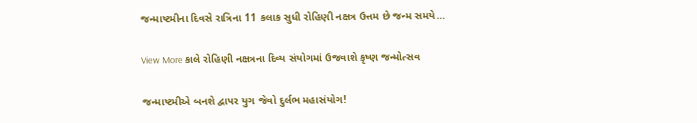જન્માષ્ટમીના દિવસે રાત્રિના 11 કલાક સુધી રોહિણી નક્ષત્ર ઉત્તમ છે જન્મ સમયે…

View More કાલે રોહિણી નક્ષત્રના દિવ્ય સંયોગમાં ઉજવાશે કૃષ્ણ જન્મોત્સવ

જન્માષ્ટમીએ બનશે દ્વાપર યુગ જેવો દુર્લભ મહાસંયોગ!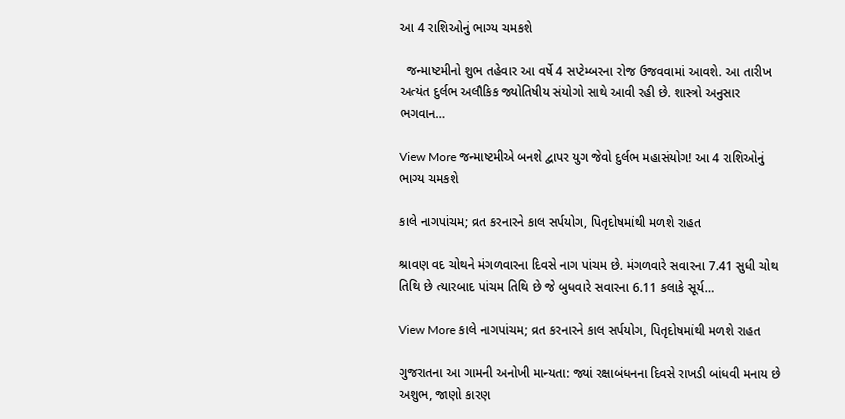આ 4 રાશિઓનું ભાગ્ય ચમકશે

  જન્માષ્ટમીનો શુભ તહેવાર આ વર્ષે 4 સપ્ટેમ્બરના રોજ ઉજવવામાં આવશે. આ તારીખ અત્યંત દુર્લભ અલૌકિક જ્યોતિષીય સંયોગો સાથે આવી રહી છે. શાસ્ત્રો અનુસાર ભગવાન…

View More જન્માષ્ટમીએ બનશે દ્વાપર યુગ જેવો દુર્લભ મહાસંયોગ! આ 4 રાશિઓનું ભાગ્ય ચમકશે

કાલે નાગપાંચમ; વ્રત કરનારને કાલ સર્પયોગ, પિતૃદોષમાંથી મળશે રાહત

શ્રાવણ વદ ચોથને મંગળવારના દિવસે નાગ પાંચમ છે. મંગળવારે સવારના 7.41 સુધી ચોથ તિથિ છે ત્યારબાદ પાંચમ તિથિ છે જે બુધવારે સવારના 6.11 કલાકે સૂર્ય…

View More કાલે નાગપાંચમ; વ્રત કરનારને કાલ સર્પયોગ, પિતૃદોષમાંથી મળશે રાહત

ગુજરાતના આ ગામની અનોખી માન્યતા: જ્યાં રક્ષાબંધનના દિવસે રાખડી બાંધવી મનાય છે અશુભ, જાણો કારણ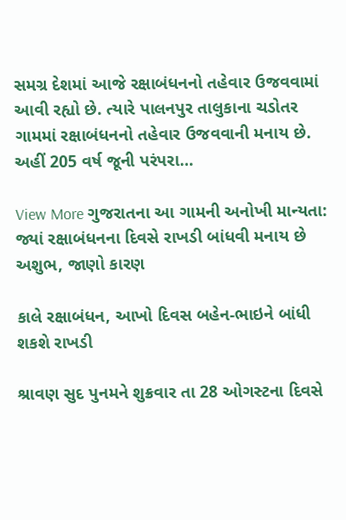સમગ્ર દેશમાં આજે રક્ષાબંધનનો તહેવાર ઉજવવામાં આવી રહ્યો છે. ત્યારે પાલનપુર તાલુકાના ચડોતર ગામમાં રક્ષાબંધનનો તહેવાર ઉજવવાની મનાય છે. અહીં 205 વર્ષ જૂની પરંપરા…

View More ગુજરાતના આ ગામની અનોખી માન્યતા: જ્યાં રક્ષાબંધનના દિવસે રાખડી બાંધવી મનાય છે અશુભ, જાણો કારણ

કાલે રક્ષાબંધન, આખો દિવસ બહેન-ભાઇને બાંધી શકશે રાખડી

શ્રાવણ સુદ પુનમને શુક્રવાર તા 28 ઓગસ્ટના દિવસે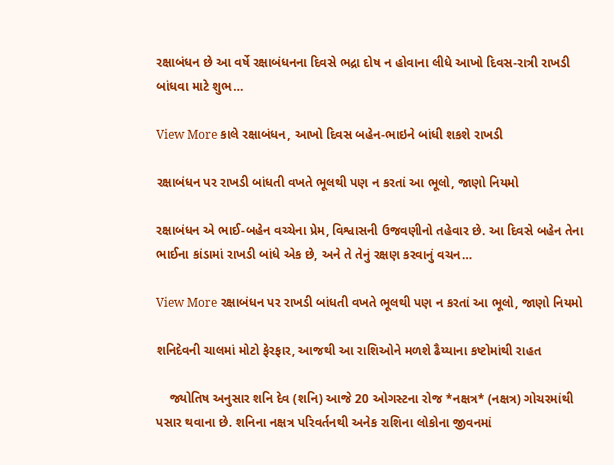રક્ષાબંધન છે આ વર્ષે રક્ષાબંધનના દિવસે ભદ્રા દોષ ન હોવાના લીધે આખો દિવસ-રાત્રી રાખડી બાંધવા માટે શુભ…

View More કાલે રક્ષાબંધન, આખો દિવસ બહેન-ભાઇને બાંધી શકશે રાખડી

રક્ષાબંધન પર રાખડી બાંધતી વખતે ભૂલથી પણ ન કરતાં આ ભૂલો, જાણો નિયમો

રક્ષાબંધન એ ભાઈ-બહેન વચ્ચેના પ્રેમ, વિશ્વાસની ઉજવણીનો તહેવાર છે. આ દિવસે બહેન તેના ભાઈના કાંડામાં રાખડી બાંધે એક છે, અને તે તેનું રક્ષણ કરવાનું વચન…

View More રક્ષાબંધન પર રાખડી બાંધતી વખતે ભૂલથી પણ ન કરતાં આ ભૂલો, જાણો નિયમો

શનિદેવની ચાલમાં મોટો ફેરફાર, આજથી આ રાશિઓને મળશે ઢૈય્યાના કષ્ટોમાંથી રાહત

    જ્યોતિષ અનુસાર શનિ દેવ (શનિ) આજે 20 ઓગસ્ટના રોજ *નક્ષત્ર* (નક્ષત્ર) ગોચરમાંથી પસાર થવાના છે. શનિના નક્ષત્ર પરિવર્તનથી અનેક રાશિના લોકોના જીવનમાં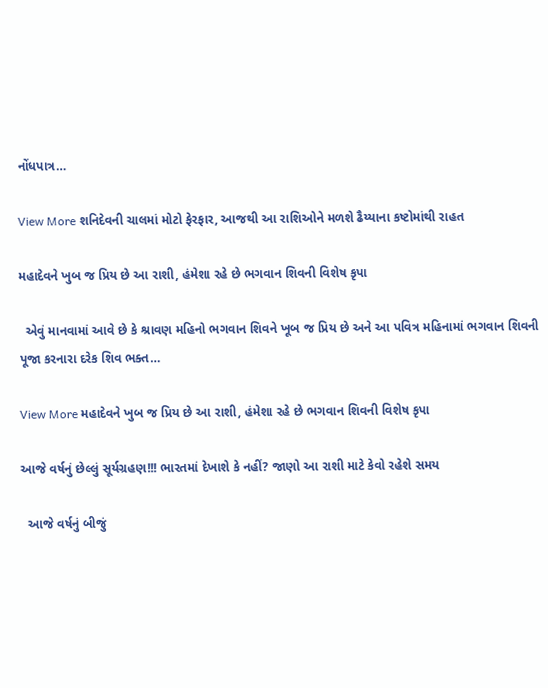નોંધપાત્ર…

View More શનિદેવની ચાલમાં મોટો ફેરફાર, આજથી આ રાશિઓને મળશે ઢૈય્યાના કષ્ટોમાંથી રાહત

મહાદેવને ખુબ જ પ્રિય છે આ રાશી, હંમેશા રહે છે ભગવાન શિવની વિશેષ કૃપા

  એવું માનવામાં આવે છે કે શ્રાવણ મહિનો ભગવાન શિવને ખૂબ જ પ્રિય છે અને આ પવિત્ર મહિનામાં ભગવાન શિવની પૂજા કરનારા દરેક શિવ ભક્ત…

View More મહાદેવને ખુબ જ પ્રિય છે આ રાશી, હંમેશા રહે છે ભગવાન શિવની વિશેષ કૃપા

આજે વર્ષનું છેલ્લું સૂર્યગ્રહણ!!! ભારતમાં દેખાશે કે નહીં? જાણો આ રાશી માટે કેવો રહેશે સમય

  આજે વર્ષનું બીજું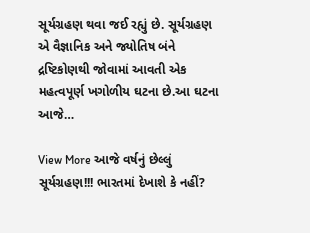સૂર્યગ્રહણ થવા જઈ રહ્યું છે. સૂર્યગ્રહણ એ વૈજ્ઞાનિક અને જ્યોતિષ બંને દ્રષ્ટિકોણથી જોવામાં આવતી એક મહત્વપૂર્ણ ખગોળીય ઘટના છે.આ ઘટના આજે…

View More આજે વર્ષનું છેલ્લું સૂર્યગ્રહણ!!! ભારતમાં દેખાશે કે નહીં?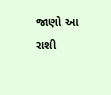જાણો આ રાશી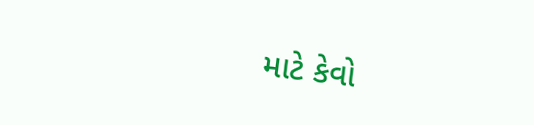માટે કેવો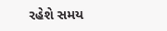રહેશે સમય